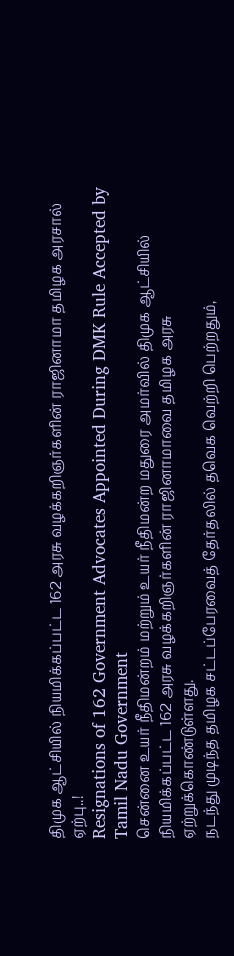திமுக ஆட்சியில் நியமிக்கப்பட்ட 162 அரசு வழக்கறிஞர்களின் ராஜினாமா தமிழக அரசால் ஏற்பு..!
Resignations of 162 Government Advocates Appointed During DMK Rule Accepted by Tamil Nadu Government
சென்னை உயர் நீதிமன்றம் மற்றும் உயர் நீதிமன்ற மதுரை அமர்வில் திமுக ஆட்சியில் நியமிக்கப்பட்ட 162 அரசு வழக்கறிஞர்களின் ராஜினாமாவை தமிழக அரசு ஏற்றுக்கொண்டுள்ளது.
நடந்து முடிந்த தமிழக சட்டப்பேரவைத் தேர்தலில் தவெக வெற்றி பெற்றதும்,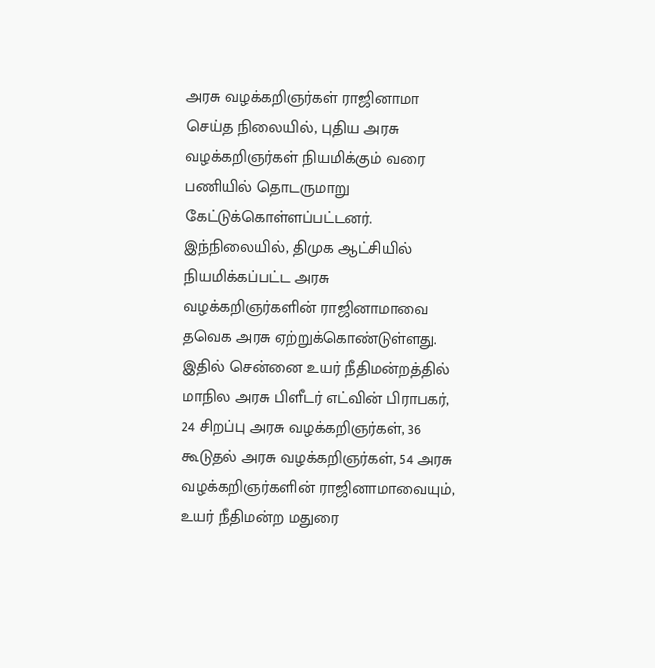அரசு வழக்கறிஞர்கள் ராஜினாமா செய்த நிலையில், புதிய அரசு வழக்கறிஞர்கள் நியமிக்கும் வரை பணியில் தொடருமாறு கேட்டுக்கொள்ளப்பட்டனர். இந்நிலையில், திமுக ஆட்சியில் நியமிக்கப்பட்ட அரசு வழக்கறிஞர்களின் ராஜினாமாவை தவெக அரசு ஏற்றுக்கொண்டுள்ளது.
இதில் சென்னை உயர் நீதிமன்றத்தில் மாநில அரசு பிளீடர் எட்வின் பிராபகர், 24 சிறப்பு அரசு வழக்கறிஞர்கள், 36 கூடுதல் அரசு வழக்கறிஞர்கள், 54 அரசு வழக்கறிஞர்களின் ராஜினாமாவையும், உயர் நீதிமன்ற மதுரை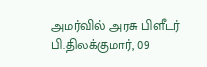அமர்வில் அரசு பிளீடர் பி.திலக்குமார், 09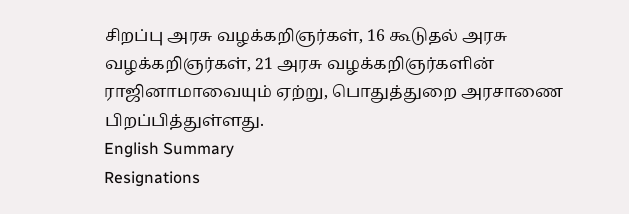சிறப்பு அரசு வழக்கறிஞர்கள், 16 கூடுதல் அரசு வழக்கறிஞர்கள், 21 அரசு வழக்கறிஞர்களின் ராஜினாமாவையும் ஏற்று, பொதுத்துறை அரசாணை பிறப்பித்துள்ளது.
English Summary
Resignations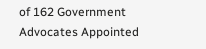of 162 Government Advocates Appointed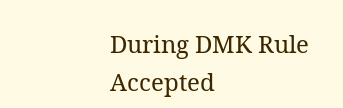During DMK Rule Accepted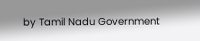by Tamil Nadu Government